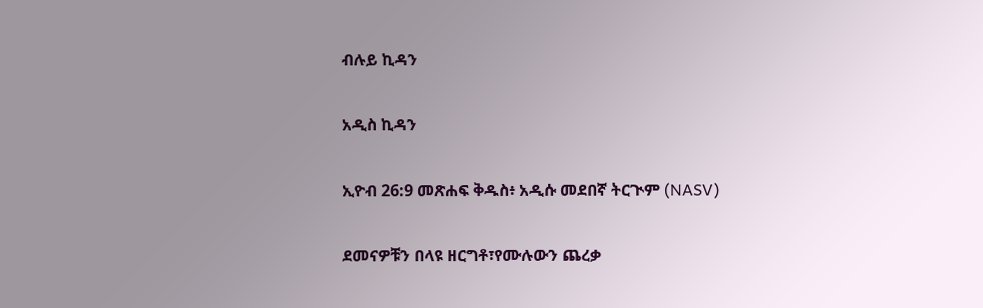ብሉይ ኪዳን

አዲስ ኪዳን

ኢዮብ 26:9 መጽሐፍ ቅዱስ፥ አዲሱ መደበኛ ትርጒም (NASV)

ደመናዎቹን በላዩ ዘርግቶ፣የሙሉውን ጨረቃ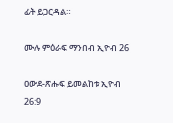ፊት ይጋርዳል።

ሙሉ ምዕራፍ ማንበብ ኢዮብ 26

ዐውደ-ጽሑፍ ይመልከቱ ኢዮብ 26:9